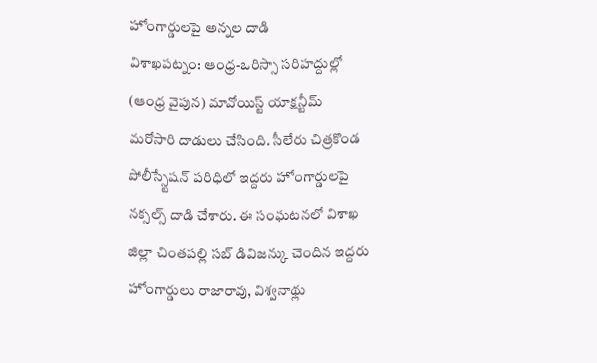హోంగార్డులపై అన్నల దాడి
విశాఖపట్నం: ఆంధ్ర-ఒరిస్సా సరిహద్దుల్లో (ఆంధ్ర వైపున) మావోయిస్ట్ యాక్షన్టీమ్ మరోసారి దాడులు చేసింది. సీలేరు చిత్రకొండ పోలీస్స్టేషన్ పరిధిలో ఇద్దరు హోంగార్డులపై నక్సల్స్ దాడి చేశారు. ఈ సంఘటనలో విశాఖ జిల్లా చింతపల్లి సబ్ డివిజన్కు చెందిన ఇద్దరు హోంగార్డులు రాజారావు, విశ్వనాథ్లు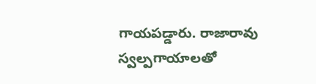గాయపడ్డారు. రాజారావు స్వల్పగాయాలతో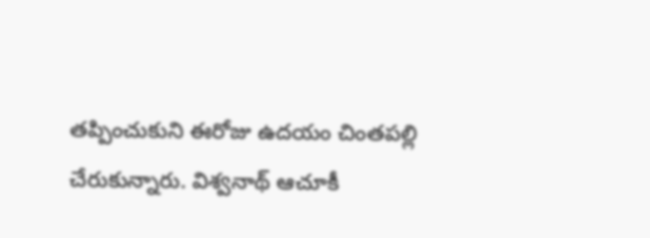తప్పించుకుని ఈరోజు ఉదయం చింతపల్లి చేరుకున్నారు. విశ్వనాథ్ ఆచూకీ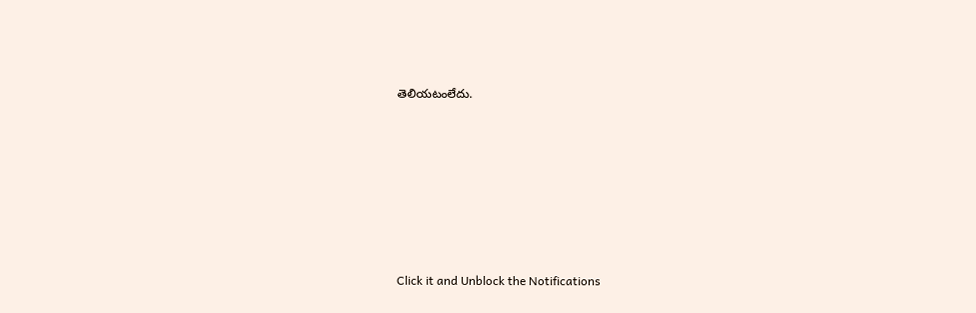తెలియటంలేదు.












Click it and Unblock the Notifications